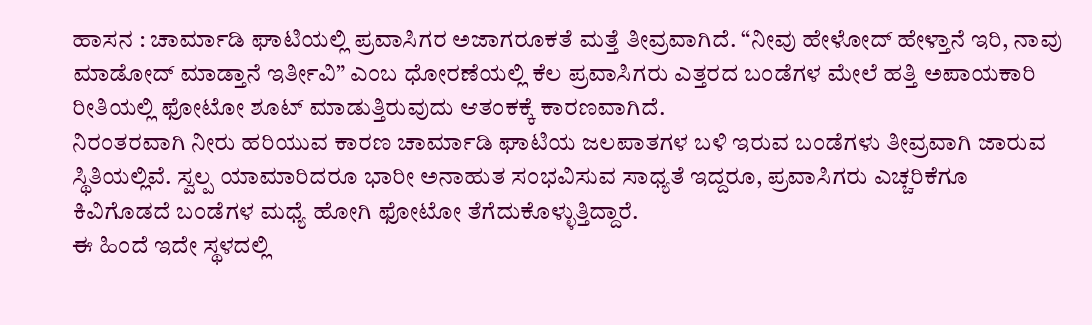ಹಾಸನ : ಚಾರ್ಮಾಡಿ ಘಾಟಿಯಲ್ಲಿ ಪ್ರವಾಸಿಗರ ಅಜಾಗರೂಕತೆ ಮತ್ತೆ ತೀವ್ರವಾಗಿದೆ. “ನೀವು ಹೇಳೋದ್ ಹೇಳ್ತಾನೆ ಇರಿ, ನಾವು ಮಾಡೋದ್ ಮಾಡ್ತಾನೆ ಇರ್ತೀವಿ” ಎಂಬ ಧೋರಣೆಯಲ್ಲಿ ಕೆಲ ಪ್ರವಾಸಿಗರು ಎತ್ತರದ ಬಂಡೆಗಳ ಮೇಲೆ ಹತ್ತಿ ಅಪಾಯಕಾರಿ ರೀತಿಯಲ್ಲಿ ಫೋಟೋ ಶೂಟ್ ಮಾಡುತ್ತಿರುವುದು ಆತಂಕಕ್ಕೆ ಕಾರಣವಾಗಿದೆ.
ನಿರಂತರವಾಗಿ ನೀರು ಹರಿಯುವ ಕಾರಣ ಚಾರ್ಮಾಡಿ ಘಾಟಿಯ ಜಲಪಾತಗಳ ಬಳಿ ಇರುವ ಬಂಡೆಗಳು ತೀವ್ರವಾಗಿ ಜಾರುವ ಸ್ಥಿತಿಯಲ್ಲಿವೆ. ಸ್ವಲ್ಪ ಯಾಮಾರಿದರೂ ಭಾರೀ ಅನಾಹುತ ಸಂಭವಿಸುವ ಸಾಧ್ಯತೆ ಇದ್ದರೂ, ಪ್ರವಾಸಿಗರು ಎಚ್ಚರಿಕೆಗೂ ಕಿವಿಗೊಡದೆ ಬಂಡೆಗಳ ಮಧ್ಯೆ ಹೋಗಿ ಫೋಟೋ ತೆಗೆದುಕೊಳ್ಳುತ್ತಿದ್ದಾರೆ.
ಈ ಹಿಂದೆ ಇದೇ ಸ್ಥಳದಲ್ಲಿ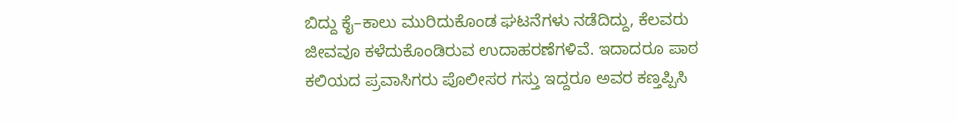ಬಿದ್ದು ಕೈ–ಕಾಲು ಮುರಿದುಕೊಂಡ ಘಟನೆಗಳು ನಡೆದಿದ್ದು, ಕೆಲವರು ಜೀವವೂ ಕಳೆದುಕೊಂಡಿರುವ ಉದಾಹರಣೆಗಳಿವೆ. ಇದಾದರೂ ಪಾಠ ಕಲಿಯದ ಪ್ರವಾಸಿಗರು ಪೊಲೀಸರ ಗಸ್ತು ಇದ್ದರೂ ಅವರ ಕಣ್ತಪ್ಪಿಸಿ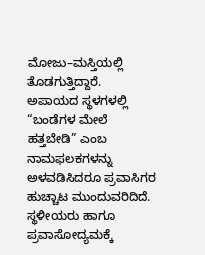ಮೋಜು–ಮಸ್ತಿಯಲ್ಲಿ ತೊಡಗುತ್ತಿದ್ದಾರೆ.
ಅಪಾಯದ ಸ್ಥಳಗಳಲ್ಲಿ “ಬಂಡೆಗಳ ಮೇಲೆ ಹತ್ತಬೇಡಿ” ಎಂಬ ನಾಮಫಲಕಗಳನ್ನು ಅಳವಡಿಸಿದರೂ ಪ್ರವಾಸಿಗರ ಹುಚ್ಚಾಟ ಮುಂದುವರಿದಿದೆ. ಸ್ಥಳೀಯರು ಹಾಗೂ ಪ್ರವಾಸೋದ್ಯಮಕ್ಕೆ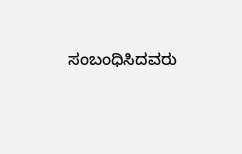ಸಂಬಂಧಿಸಿದವರು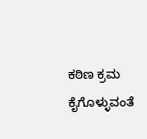ಕಠಿಣ ಕ್ರಮ ಕೈಗೊಳ್ಳುವಂತೆ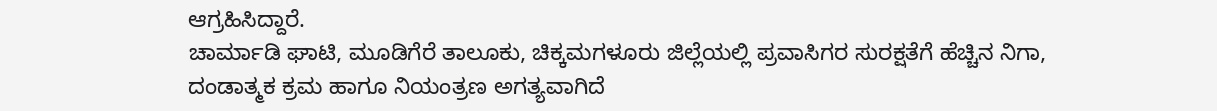ಆಗ್ರಹಿಸಿದ್ದಾರೆ.
ಚಾರ್ಮಾಡಿ ಘಾಟಿ, ಮೂಡಿಗೆರೆ ತಾಲೂಕು, ಚಿಕ್ಕಮಗಳೂರು ಜಿಲ್ಲೆಯಲ್ಲಿ ಪ್ರವಾಸಿಗರ ಸುರಕ್ಷತೆಗೆ ಹೆಚ್ಚಿನ ನಿಗಾ, ದಂಡಾತ್ಮಕ ಕ್ರಮ ಹಾಗೂ ನಿಯಂತ್ರಣ ಅಗತ್ಯವಾಗಿದೆ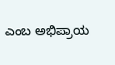ಎಂಬ ಅಭಿಪ್ರಾಯ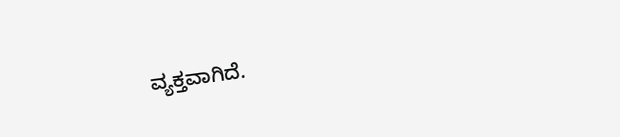ವ್ಯಕ್ತವಾಗಿದೆ.